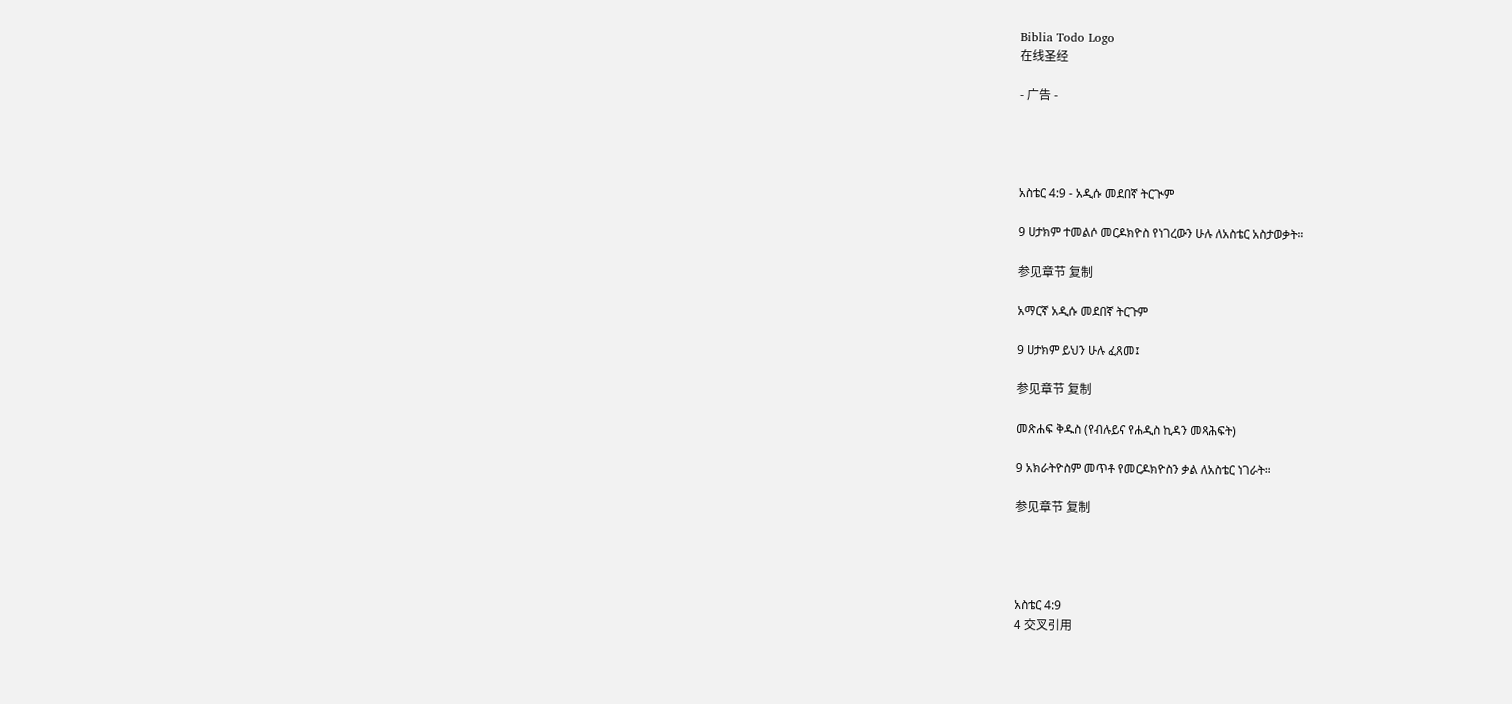Biblia Todo Logo
在线圣经

- 广告 -




አስቴር 4:9 - አዲሱ መደበኛ ትርጒም

9 ሀታክም ተመልሶ መርዶክዮስ የነገረውን ሁሉ ለአስቴር አስታወቃት።

参见章节 复制

አማርኛ አዲሱ መደበኛ ትርጉም

9 ሀታክም ይህን ሁሉ ፈጸመ፤

参见章节 复制

መጽሐፍ ቅዱስ (የብሉይና የሐዲስ ኪዳን መጻሕፍት)

9 አክራትዮስም መጥቶ የመርዶክዮስን ቃል ለአስቴር ነገራት።

参见章节 复制




አስቴር 4:9
4 交叉引用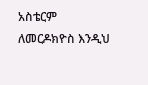አስቴርም ለመርዶክዮስ እንዲህ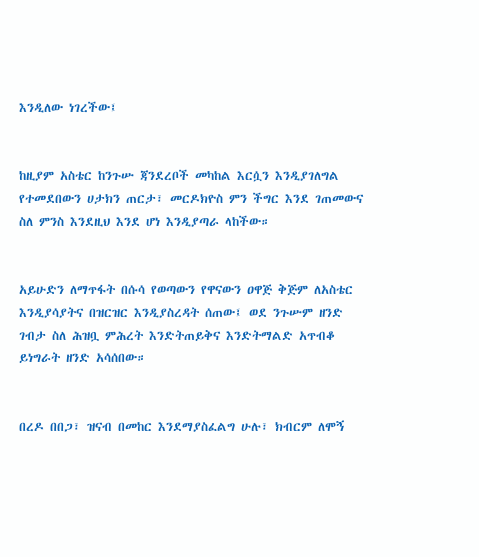እንዲለው ነገረችው፤


ከዚያም አስቴር ከንጉሡ ጃንደረቦች መካከል እርሷን እንዲያገለግል የተመደበውን ሀታክን ጠርታ፣ መርዶክዮስ ምን ችግር እንደ ገጠመውና ስለ ምንስ እንደዚህ እንደ ሆነ እንዲያጣራ ላከችው።


አይሁድን ለማጥፋት በሱሳ የወጣውን የዋናውን ዐዋጅ ቅጅም ለአስቴር እንዲያሳያትና በዝርዝር እንዲያስረዳት ሰጠው፤ ወደ ንጉሡም ዘንድ ገብታ ስለ ሕዝቧ ምሕረት እንድትጠይቅና እንድትማልድ አጥብቆ ይነግራት ዘንድ አሳሰበው።


በረዶ በበጋ፣ ዝናብ በመከር እንደማያስፈልግ ሁሉ፣ ክብርም ለሞኝ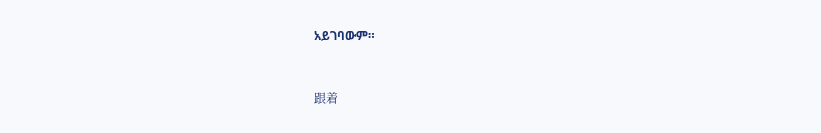አይገባውም።


跟着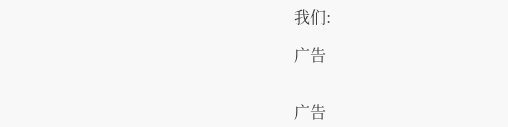我们:

广告


广告